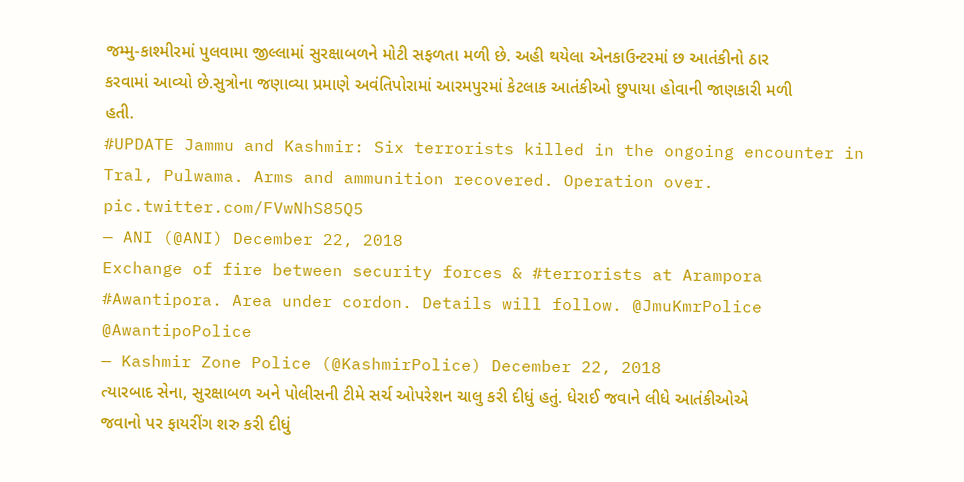જમ્મુ-કાશ્મીરમાં પુલવામા જીલ્લામાં સુરક્ષાબળને મોટી સફળતા મળી છે. અહી થયેલા એનકાઉન્ટરમાં છ આતંકીનો ઠાર કરવામાં આવ્યો છે.સુત્રોના જણાવ્યા પ્રમાણે અવંતિપોરામાં આરમપુરમાં કેટલાક આતંકીઓ છુપાયા હોવાની જાણકારી મળી હતી.
#UPDATE Jammu and Kashmir: Six terrorists killed in the ongoing encounter in Tral, Pulwama. Arms and ammunition recovered. Operation over. pic.twitter.com/FVwNhS85Q5
— ANI (@ANI) December 22, 2018
Exchange of fire between security forces & #terrorists at Arampora #Awantipora. Area under cordon. Details will follow. @JmuKmrPolice @AwantipoPolice
— Kashmir Zone Police (@KashmirPolice) December 22, 2018
ત્યારબાદ સેના, સુરક્ષાબળ અને પોલીસની ટીમે સર્ચ ઓપરેશન ચાલુ કરી દીધું હતું. ધેરાઈ જવાને લીધે આતંકીઓએ જવાનો પર ફાયરીંગ શરુ કરી દીધું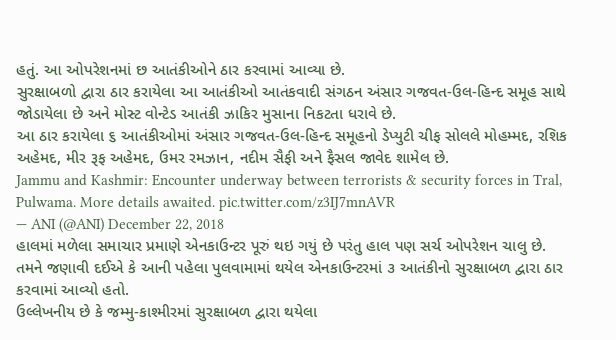હતું. આ ઓપરેશનમાં છ આતંકીઓને ઠાર કરવામાં આવ્યા છે.
સુરક્ષાબળો દ્વારા ઠાર કરાયેલા આ આતંકીઓ આતંકવાદી સંગઠન અંસાર ગજવત-ઉલ-હિન્દ સમૂહ સાથે જોડાયેલા છે અને મોસ્ટ વોન્ટેડ આતંકી ઝાકિર મુસાના નિકટતા ધરાવે છે.
આ ઠાર કરાયેલા ૬ આતંકીઓમાં અંસાર ગજવત-ઉલ-હિન્દ સમૂહનો ડેપ્યુટી ચીફ સોલલે મોહમ્મદ, રશિક અહેમદ, મીર રૂફ અહેમદ, ઉમર રમઝાન, નદીમ સૈફી અને ફૈસલ જાવેદ શામેલ છે.
Jammu and Kashmir: Encounter underway between terrorists & security forces in Tral, Pulwama. More details awaited. pic.twitter.com/z3IJ7mnAVR
— ANI (@ANI) December 22, 2018
હાલમાં મળેલા સમાચાર પ્રમાણે એનકાઉન્ટર પૂરું થઇ ગયું છે પરંતુ હાલ પણ સર્ચ ઓપરેશન ચાલુ છે.
તમને જણાવી દઈએ કે આની પહેલા પુલવામામાં થયેલ એનકાઉન્ટરમાં ૩ આતંકીનો સુરક્ષાબળ દ્વારા ઠાર કરવામાં આવ્યો હતો.
ઉલ્લેખનીય છે કે જમ્મુ-કાશ્મીરમાં સુરક્ષાબળ દ્વારા થયેલા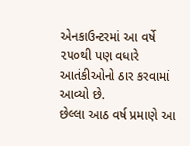એનકાઉન્ટરમાં આ વર્ષે ૨૫૦થી પણ વધારે આતંકીઓનો ઠાર કરવામાં આવ્યો છે.
છેલ્લા આઠ વર્ષ પ્રમાણે આ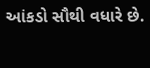આંકડો સૌથી વધારે છે.